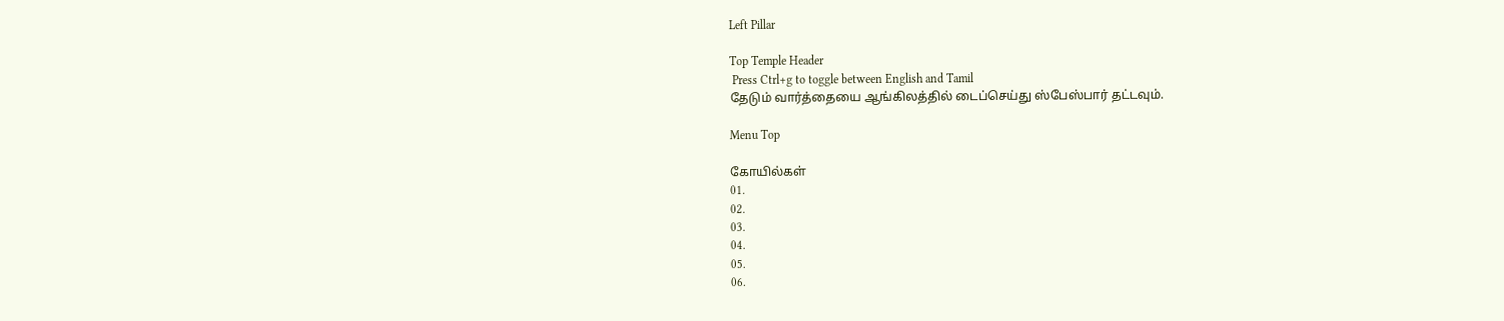Left Pillar

Top Temple Header
 Press Ctrl+g to toggle between English and Tamil
தேடும் வார்த்தையை ஆங்கிலத்தில் டைப்செய்து ஸ்பேஸ்பார் தட்டவும்.

Menu Top

கோயில்கள்
01.
02.
03.
04.
05.
06.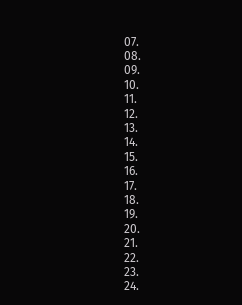07.
08.
09.
10.
11.
12.
13.
14.
15.
16.
17.
18.
19.
20.
21.
22.
23.
24.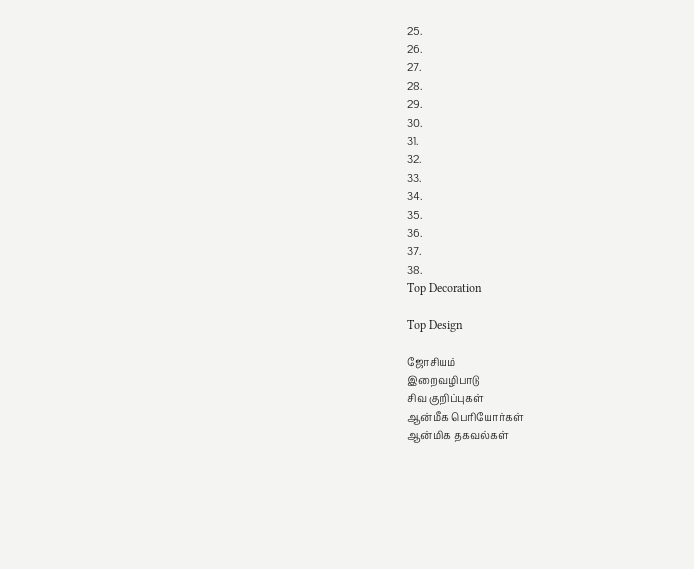25.
26.
27.
28.
29.
30.
31.
32.
33.
34.
35.
36.
37.
38.
Top Decoration

Top Design

ஜோசியம்
இறைவழிபாடு
சிவ குறிப்புகள்
ஆன்மீக பெரியோர்கள்
ஆன்மிக தகவல்கள்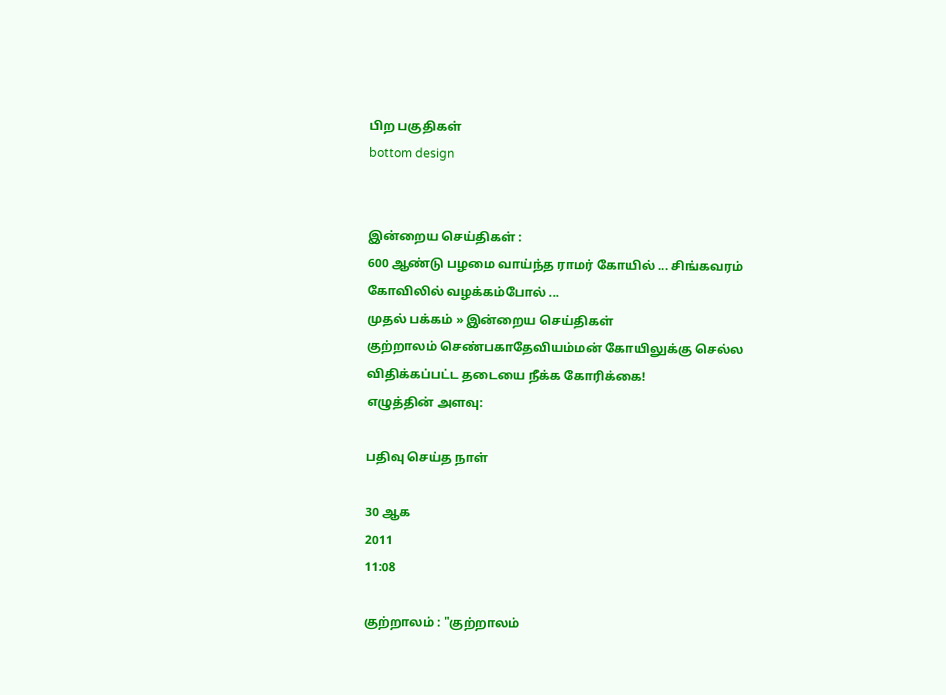பிற பகுதிகள்
bottom design


இன்றைய செய்திகள் :
600 ஆண்டு பழமை வாய்ந்த ராமர் கோயில் ... சிங்கவரம் கோவிலில் வழக்கம்போல் ...
முதல் பக்கம் » இன்றைய செய்திகள்
குற்றாலம் செண்பகாதேவியம்மன் கோயிலுக்கு செல்ல விதிக்கப்பட்ட தடையை நீக்க கோரிக்கை!
எழுத்தின் அளவு:

பதிவு செய்த நாள்

30 ஆக
2011
11:08

குற்றாலம் : "குற்றாலம்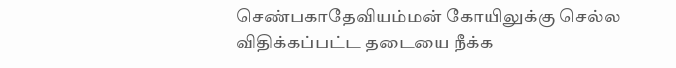செண்பகாதேவியம்மன் கோயிலுக்கு செல்ல விதிக்கப்பட்ட தடையை நீக்க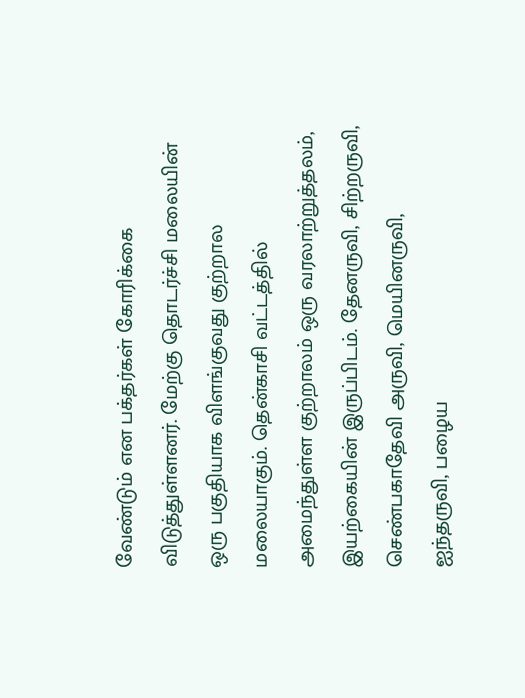வேண்டும் என பக்தர்கள் கோரிக்கை விடுத்துள்ளனர். மேற்கு தொடர்ச்சி மலையின் ஒரு பகுதியாக விளங்குவது குற்றால மலையாகும். தென்காசி வட்டத்தில் அமைந்துள்ள குற்றாலம் ஒரு வரலாற்றுத்தலம், இயற்கையின் இருப்பிடம். தேனருவி, சிற்றருவி, செண்பகாதேவி அருவி, மெயினருவி, ஐந்தருவி, பழைய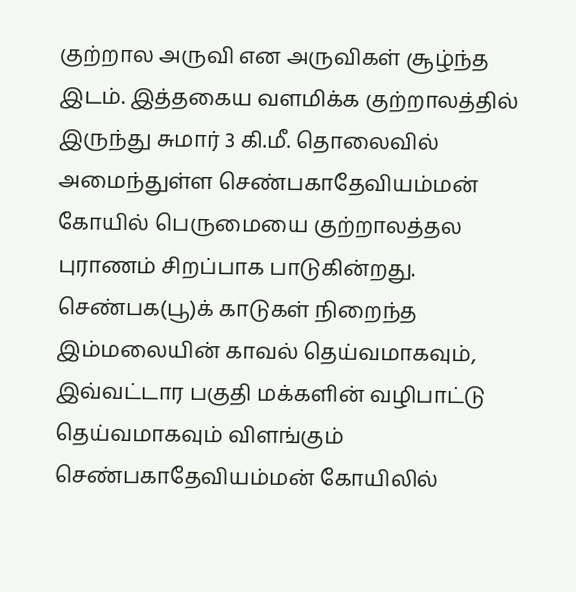குற்றால அருவி என அருவிகள் சூழ்ந்த இடம். இத்தகைய வளமிக்க குற்றாலத்தில் இருந்து சுமார் 3 கி.மீ. தொலைவில் அமைந்துள்ள செண்பகாதேவியம்மன் கோயில் பெருமையை குற்றாலத்தல புராணம் சிறப்பாக பாடுகின்றது. செண்பக(பூ)க் காடுகள் நிறைந்த இம்மலையின் காவல் தெய்வமாகவும், இவ்வட்டார பகுதி மக்களின் வழிபாட்டு தெய்வமாகவும் விளங்கும் செண்பகாதேவியம்மன் கோயிலில்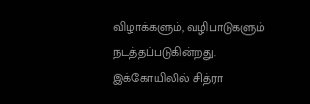விழாக்களும், வழிபாடுகளும் நடத்தப்படுகின்றது. இக்கோயிலில் சித்ரா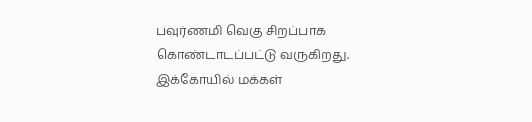பவுர்ணமி வெகு சிறப்பாக கொண்டாடப்பட்டு வருகிறது. இக்கோயில் மக்கள்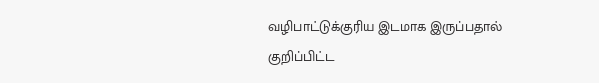வழிபாட்டுக்குரிய இடமாக இருப்பதால் குறிப்பிட்ட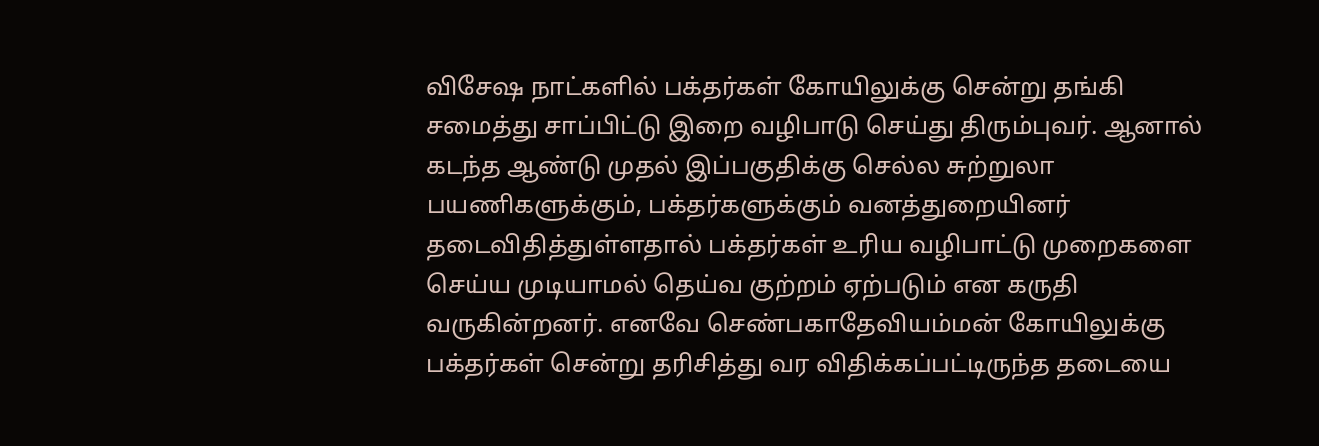விசேஷ நாட்களில் பக்தர்கள் கோயிலுக்கு சென்று தங்கி சமைத்து சாப்பிட்டு இறை வழிபாடு செய்து திரும்புவர். ஆனால் கடந்த ஆண்டு முதல் இப்பகுதிக்கு செல்ல சுற்றுலா பயணிகளுக்கும், பக்தர்களுக்கும் வனத்துறையினர் தடைவிதித்துள்ளதால் பக்தர்கள் உரிய வழிபாட்டு முறைகளை செய்ய முடியாமல் தெய்வ குற்றம் ஏற்படும் என கருதி வருகின்றனர். எனவே செண்பகாதேவியம்மன் கோயிலுக்கு பக்தர்கள் சென்று தரிசித்து வர விதிக்கப்பட்டிருந்த தடையை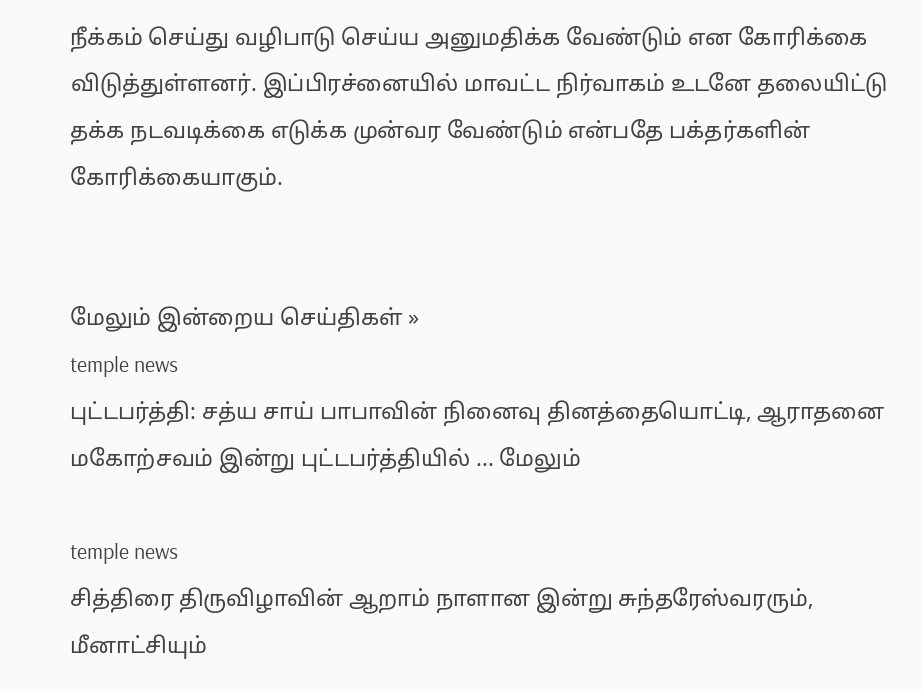நீக்கம் செய்து வழிபாடு செய்ய அனுமதிக்க வேண்டும் என கோரிக்கை விடுத்துள்ளனர். இப்பிரச்னையில் மாவட்ட நிர்வாகம் உடனே தலையிட்டு தக்க நடவடிக்கை எடுக்க முன்வர வேண்டும் என்பதே பக்தர்களின் கோரிக்கையாகும்.


மேலும் இன்றைய செய்திகள் »
temple news
புட்டபர்த்தி: சத்ய சாய் பாபாவின் நினைவு தினத்தையொட்டி, ஆராதனை மகோற்சவம் இன்று புட்டபர்த்தியில் ... மேலும்

temple news
சித்திரை திருவிழாவின் ஆறாம் நாளான இன்று சுந்தரேஸ்வரரும், மீனாட்சியும்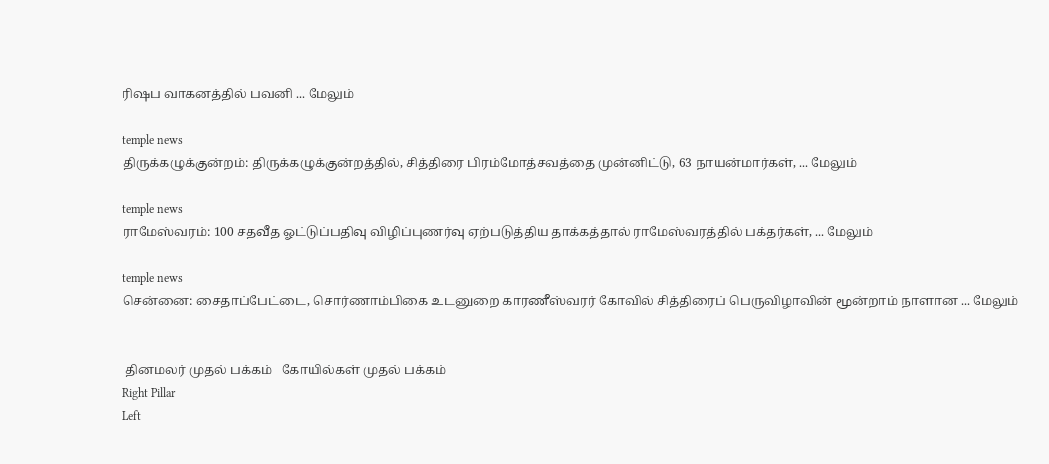ரிஷப வாகனத்தில் பவனி ... மேலும்

temple news
திருக்கழுக்குன்றம்: திருக்கழுக்குன்றத்தில், சித்திரை பிரம்மோத்சவத்தை முன்னிட்டு, 63 நாயன்மார்கள், ... மேலும்

temple news
ராமேஸ்வரம்: 100 சதவீத ஓட்டுப்பதிவு விழிப்புணர்வு ஏற்படுத்திய தாக்கத்தால் ராமேஸ்வரத்தில் பக்தர்கள், ... மேலும்

temple news
சென்னை: சைதாப்பேட்டை, சொர்ணாம்பிகை உடனுறை காரணீஸ்வரர் கோவில் சித்திரைப் பெருவிழாவின் மூன்றாம் நாளான ... மேலும்


 தினமலர் முதல் பக்கம்   கோயில்கள் முதல் பக்கம்
Right Pillar
Left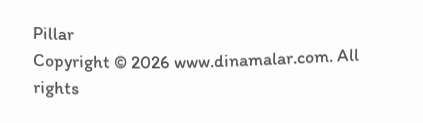Pillar
Copyright © 2026 www.dinamalar.com. All rights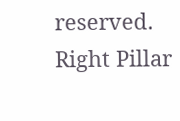reserved.
Right Pillar